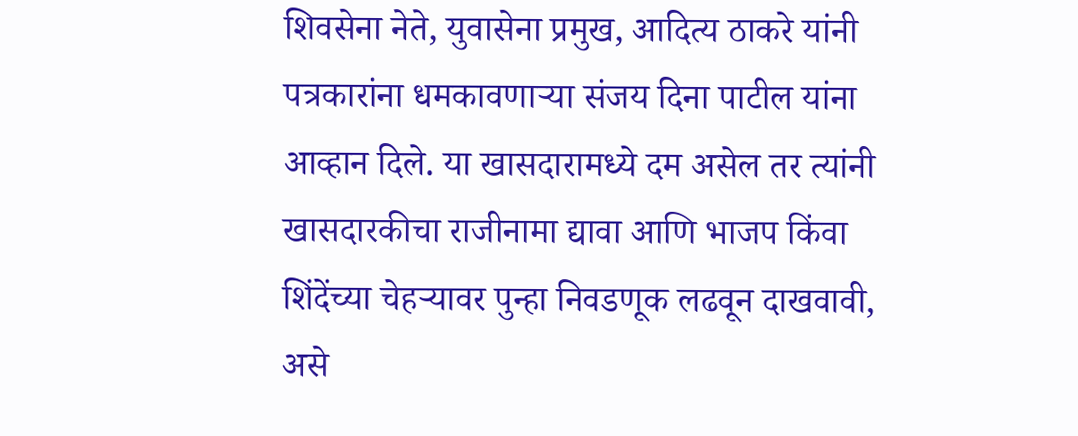शिवसेना नेते, युवासेना प्रमुख, आदित्य ठाकरे यांनी पत्रकारांना धमकावणाऱ्या संजय दिना पाटील यांना आव्हान दिले. या खासदारामध्ये दम असेल तर त्यांनी खासदारकीचा राजीनामा द्यावा आणि भाजप किंवा शिंदेंच्या चेहऱ्यावर पुन्हा निवडणूक लढवून दाखवावी, असे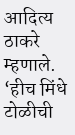आदित्य ठाकरे म्हणाले. ‘हीच मिंधे टोळीची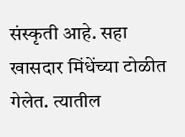संस्कृती आहे. सहा खासदार मिंधेंच्या टोळीत गेलेत. त्यातील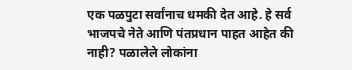एक पळपुटा सर्वांनाच धमकी देत आहे. हे सर्व भाजपचे नेते आणि पंतप्रधान पाहत आहेत की नाही? पळालेले लोकांना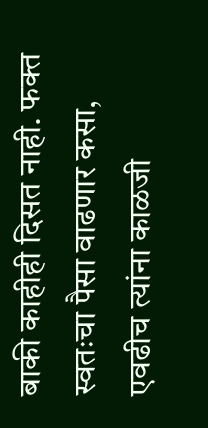बाकी काहीही दिसत नाही. फक्त स्वतःचा पैसा वाढणार कसा, एवढीच त्यांना काळजी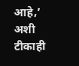आहे,’ अशी टीकाही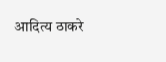आदित्य ठाकरे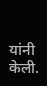यांनी केली.